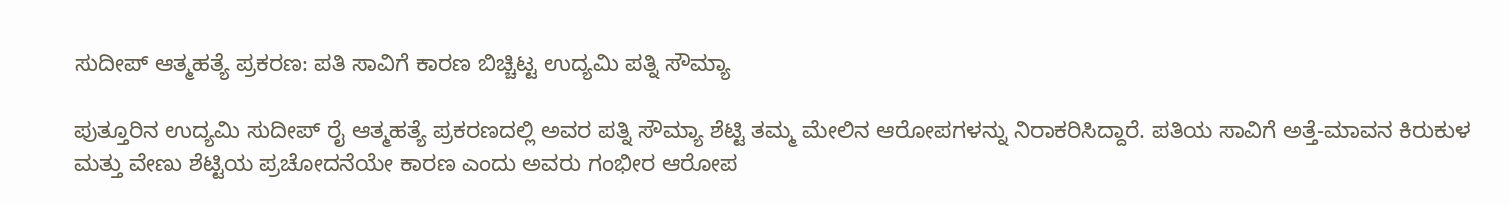ಸುದೀಪ್ ಆತ್ಮಹತ್ಯೆ ಪ್ರಕರಣ: ಪತಿ ಸಾವಿಗೆ ಕಾರಣ ಬಿಚ್ಚಿಟ್ಟ ಉದ್ಯಮಿ ಪತ್ನಿ ಸೌಮ್ಯಾ

ಪುತ್ತೂರಿನ ಉದ್ಯಮಿ ಸುದೀಪ್ ರೈ ಆತ್ಮಹತ್ಯೆ ಪ್ರಕರಣದಲ್ಲಿ ಅವರ ಪತ್ನಿ ಸೌಮ್ಯಾ ಶೆಟ್ಟಿ ತಮ್ಮ ಮೇಲಿನ ಆರೋಪಗಳನ್ನು ನಿರಾಕರಿಸಿದ್ದಾರೆ. ಪತಿಯ ಸಾವಿಗೆ ಅತ್ತೆ-ಮಾವನ ಕಿರುಕುಳ ಮತ್ತು ವೇಣು ಶೆಟ್ಟಿಯ ಪ್ರಚೋದನೆಯೇ ಕಾರಣ ಎಂದು ಅವರು ಗಂಭೀರ ಆರೋಪ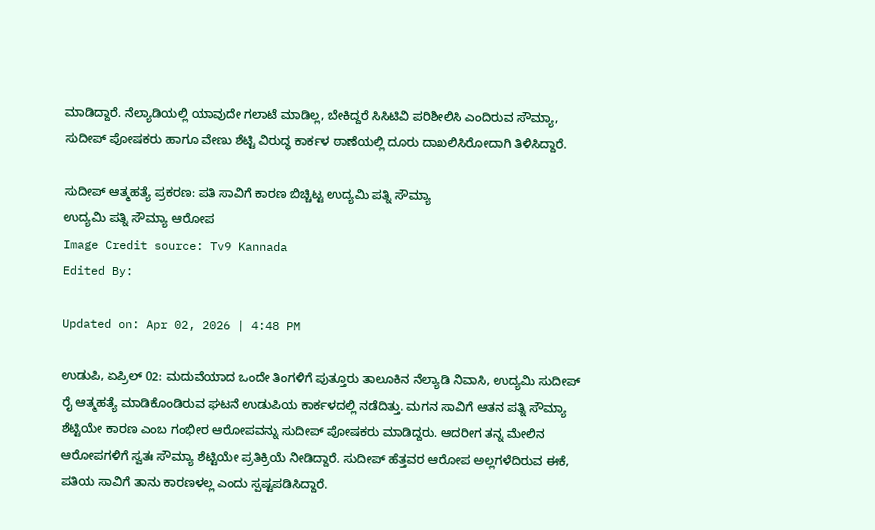ಮಾಡಿದ್ದಾರೆ. ನೆಲ್ಯಾಡಿಯಲ್ಲಿ ಯಾವುದೇ ಗಲಾಟೆ ಮಾಡಿಲ್ಲ, ಬೇಕಿದ್ದರೆ ಸಿಸಿಟಿವಿ ಪರಿಶೀಲಿಸಿ ಎಂದಿರುವ ಸೌಮ್ಯಾ, ಸುದೀಪ್ ಪೋಷಕರು ಹಾಗೂ ವೇಣು ಶೆಟ್ಟಿ ವಿರುದ್ಧ ಕಾರ್ಕಳ ಠಾಣೆಯಲ್ಲಿ ದೂರು ದಾಖಲಿಸಿರೋದಾಗಿ ತಿಳಿಸಿದ್ದಾರೆ.

ಸುದೀಪ್ ಆತ್ಮಹತ್ಯೆ ಪ್ರಕರಣ: ಪತಿ ಸಾವಿಗೆ ಕಾರಣ ಬಿಚ್ಚಿಟ್ಟ ಉದ್ಯಮಿ ಪತ್ನಿ ಸೌಮ್ಯಾ
ಉದ್ಯಮಿ ಪತ್ನಿ ಸೌಮ್ಯಾ ಆರೋಪ
Image Credit source: Tv9 Kannada
Edited By:

Updated on: Apr 02, 2026 | 4:48 PM

ಉಡುಪಿ, ಏಪ್ರಿಲ್ 02: ಮದುವೆಯಾದ ಒಂದೇ ತಿಂಗಳಿಗೆ ಪುತ್ತೂರು ತಾಲೂಕಿನ ನೆಲ್ಯಾಡಿ ನಿವಾಸಿ, ಉದ್ಯಮಿ ಸುದೀಪ್ ರೈ ಆತ್ಮಹತ್ಯೆ ಮಾಡಿಕೊಂಡಿರುವ ಘಟನೆ ಉಡುಪಿಯ ಕಾರ್ಕಳದಲ್ಲಿ ನಡೆದಿತ್ತು. ಮಗನ ಸಾವಿಗೆ ಆತನ ಪತ್ನಿ ಸೌಮ್ಯಾ ಶೆಟ್ಟಿಯೇ ಕಾರಣ ಎಂಬ ಗಂಭೀರ ಆರೋಪವನ್ನು ಸುದೀಪ್ ಪೋಷಕರು ಮಾಡಿದ್ದರು. ಆದರೀಗ ತನ್ನ ಮೇಲಿನ ಆರೋಪಗಳಿಗೆ ಸ್ವತಃ ಸೌಮ್ಯಾ ಶೆಟ್ಟಿಯೇ ಪ್ರತಿಕ್ರಿಯೆ ನೀಡಿದ್ದಾರೆ. ಸುದೀಪ್ ಹೆತ್ತವರ ಆರೋಪ ಅಲ್ಲಗಳೆದಿರುವ ಈಕೆ, ಪತಿಯ ಸಾವಿಗೆ ತಾನು ಕಾರಣಳಲ್ಲ ಎಂದು ಸ್ಪಷ್ಟಪಡಿಸಿದ್ದಾರೆ.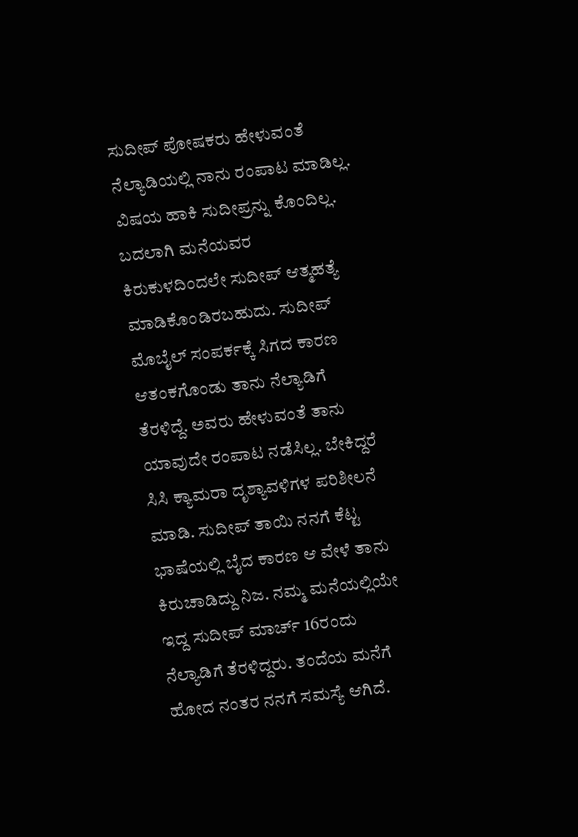ಸುದೀಪ್ ಪೋಷಕರು ಹೇಳುವಂತೆ ನೆಲ್ಯಾಡಿಯಲ್ಲಿ ನಾನು ರಂಪಾಟ ಮಾಡಿಲ್ಲ. ವಿಷಯ ಹಾಕಿ ಸುದೀಪ್ರನ್ನು ಕೊಂದಿಲ್ಲ. ಬದಲಾಗಿ ಮನೆಯವರ ಕಿರುಕುಳದಿಂದಲೇ ಸುದೀಪ್ ಆತ್ಮಹತ್ಯೆ ಮಾಡಿಕೊಂಡಿರಬಹುದು. ಸುದೀಪ್ ಮೊಬೈಲ್ ಸಂಪರ್ಕಕ್ಕೆ ಸಿಗದ ಕಾರಣ ಆತಂಕಗೊಂಡು ತಾನು ನೆಲ್ಯಾಡಿಗೆ ತೆರಳಿದ್ದೆ. ಅವರು ಹೇಳುವಂತೆ ತಾನು ಯಾವುದೇ ರಂಪಾಟ ನಡೆಸಿಲ್ಲ. ಬೇಕಿದ್ದರೆ ಸಿಸಿ ಕ್ಯಾಮರಾ ದೃಶ್ಯಾವಳಿಗಳ ಪರಿಶೀಲನೆ ಮಾಡಿ. ಸುದೀಪ್ ತಾಯಿ ನನಗೆ ಕೆಟ್ಟ ಭಾಷೆಯಲ್ಲಿ ಬೈದ ಕಾರಣ ಆ ವೇಳೆ ತಾನು ಕಿರುಚಾಡಿದ್ದು ನಿಜ. ನಮ್ಮ ಮನೆಯಲ್ಲಿಯೇ ಇದ್ದ ಸುದೀಪ್ ಮಾರ್ಚ್ 16ರಂದು ನೆಲ್ಯಾಡಿಗೆ ತೆರಳಿದ್ದರು. ತಂದೆಯ ಮನೆಗೆ ಹೋದ ನಂತರ ನನಗೆ ಸಮಸ್ಯೆ ಆಗಿದೆ.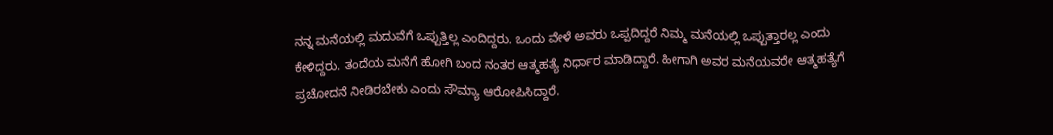ನನ್ನ ಮನೆಯಲ್ಲಿ ಮದುವೆಗೆ ಒಪ್ಪುತ್ತಿಲ್ಲ ಎಂದಿದ್ದರು. ಒಂದು ವೇಳೆ ಅವರು ಒಪ್ಪದಿದ್ದರೆ ನಿಮ್ಮ ಮನೆಯಲ್ಲಿ ಒಪ್ಪುತ್ತಾರಲ್ಲ ಎಂದು ಕೇಳಿದ್ದರು. ತಂದೆಯ ಮನೆಗೆ ಹೋಗಿ ಬಂದ ನಂತರ ಆತ್ಮಹತ್ಯೆ ನಿರ್ಧಾರ ಮಾಡಿದ್ದಾರೆ. ಹೀಗಾಗಿ ಅವರ ಮನೆಯವರೇ ಆತ್ಮಹತ್ಯೆಗೆ ಪ್ರಚೋದನೆ ನೀಡಿರಬೇಕು ಎಂದು ಸೌಮ್ಯಾ ಆರೋಪಿಸಿದ್ದಾರೆ.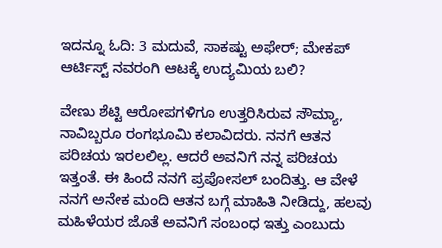ಇದನ್ನೂ ಓದಿ: 3 ಮದುವೆ, ಸಾಕಷ್ಟು ಅಫೇರ್; ಮೇಕಪ್ ಆರ್ಟಿಸ್ಟ್ ನವರಂಗಿ ಆಟಕ್ಕೆ ಉದ್ಯಮಿಯ ಬಲಿ?

ವೇಣು ಶೆಟ್ಟಿ ಆರೋಪಗಳಿಗೂ ಉತ್ತರಿಸಿರುವ ಸೌಮ್ಯಾ, ನಾವಿಬ್ಬರೂ ರಂಗಭೂಮಿ ಕಲಾವಿದರು. ನನಗೆ ಆತನ ಪರಿಚಯ ಇರಲಲಿಲ್ಲ. ಆದರೆ ಅವನಿಗೆ ನನ್ನ ಪರಿಚಯ ಇತ್ತಂತೆ. ಈ ಹಿಂದೆ ನನಗೆ ಪ್ರಪೋಸಲ್ ಬಂದಿತ್ತು. ಆ ವೇಳೆ ನನಗೆ ಅನೇಕ ಮಂದಿ ಆತನ ಬಗ್ಗೆ ಮಾಹಿತಿ ನೀಡಿದ್ದು, ಹಲವು ಮಹಿಳೆಯರ ಜೊತೆ ಅವನಿಗೆ ಸಂಬಂಧ ಇತ್ತು ಎಂಬುದು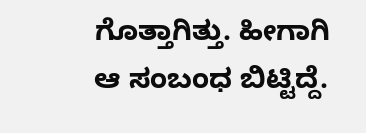ಗೊತ್ತಾಗಿತ್ತು. ಹೀಗಾಗಿ ಆ ಸಂಬಂಧ ಬಿಟ್ಟಿದ್ದೆ.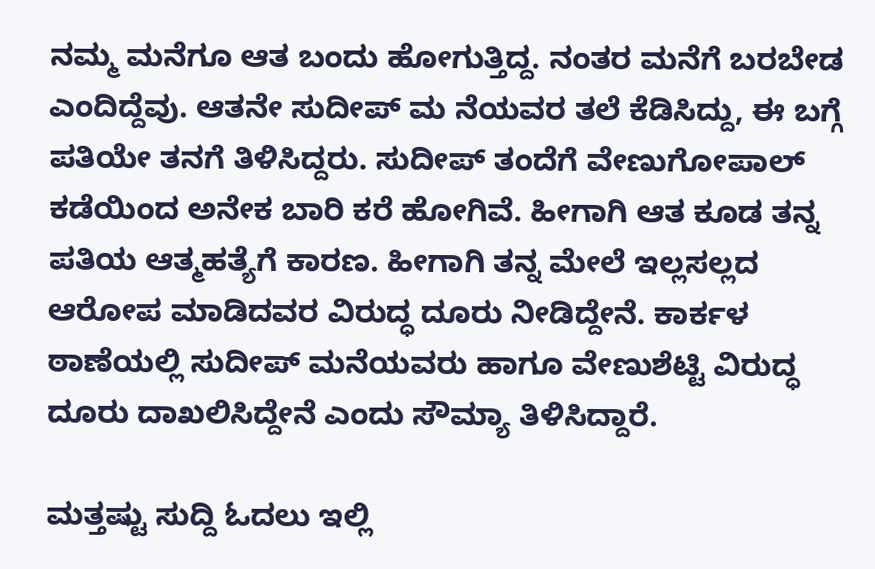ನಮ್ಮ ಮನೆಗೂ ಆತ ಬಂದು ಹೋಗುತ್ತಿದ್ದ. ನಂತರ ಮನೆಗೆ ಬರಬೇಡ ಎಂದಿದ್ದೆವು. ಆತನೇ ಸುದೀಪ್ ಮ ನೆಯವರ ತಲೆ ಕೆಡಿಸಿದ್ದು, ಈ ಬಗ್ಗೆ ಪತಿಯೇ ತನಗೆ ತಿಳಿಸಿದ್ದರು. ಸುದೀಪ್ ತಂದೆಗೆ ವೇಣುಗೋಪಾಲ್ ಕಡೆಯಿಂದ ಅನೇಕ ಬಾರಿ ಕರೆ ಹೋಗಿವೆ. ಹೀಗಾಗಿ ಆತ ಕೂಡ ತನ್ನ ಪತಿಯ ಆತ್ಮಹತ್ಯೆಗೆ ಕಾರಣ. ಹೀಗಾಗಿ ತನ್ನ ಮೇಲೆ ಇಲ್ಲಸಲ್ಲದ ಆರೋಪ ಮಾಡಿದವರ ವಿರುದ್ಧ ದೂರು ನೀಡಿದ್ದೇನೆ. ಕಾರ್ಕಳ ಠಾಣೆಯಲ್ಲಿ ಸುದೀಪ್ ಮನೆಯವರು ಹಾಗೂ ವೇಣುಶೆಟ್ಟಿ ವಿರುದ್ಧ ದೂರು ದಾಖಲಿಸಿದ್ದೇನೆ ಎಂದು ಸೌಮ್ಯಾ ತಿಳಿಸಿದ್ದಾರೆ.

ಮತ್ತಷ್ಟು ಸುದ್ದಿ ಓದಲು ಇಲ್ಲಿ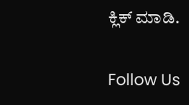ಕ್ಲಿಕ್ ಮಾಡಿ.

Follow Us